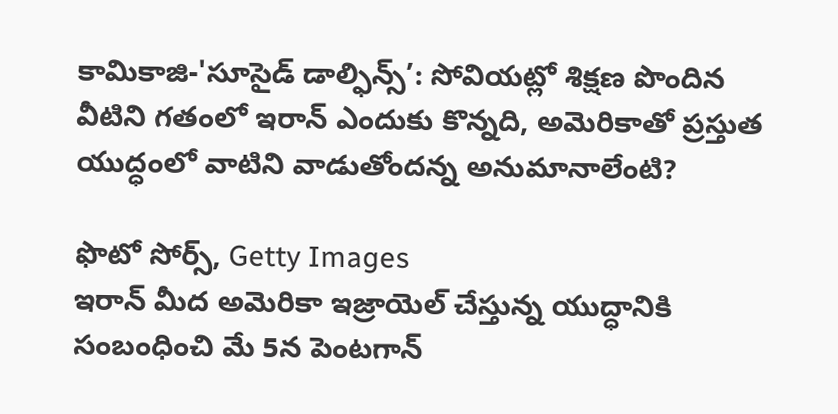కామికాజి-'సూసైడ్ డాల్ఫిన్స్’: సోవియట్లో శిక్షణ పొందిన వీటిని గతంలో ఇరాన్ ఎందుకు కొన్నది, అమెరికాతో ప్రస్తుత యుద్ధంలో వాటిని వాడుతోందన్న అనుమానాలేంటి?

ఫొటో సోర్స్, Getty Images
ఇరాన్ మీద అమెరికా ఇజ్రాయెల్ చేస్తున్న యుద్ధానికి సంబంధించి మే 5న పెంటగాన్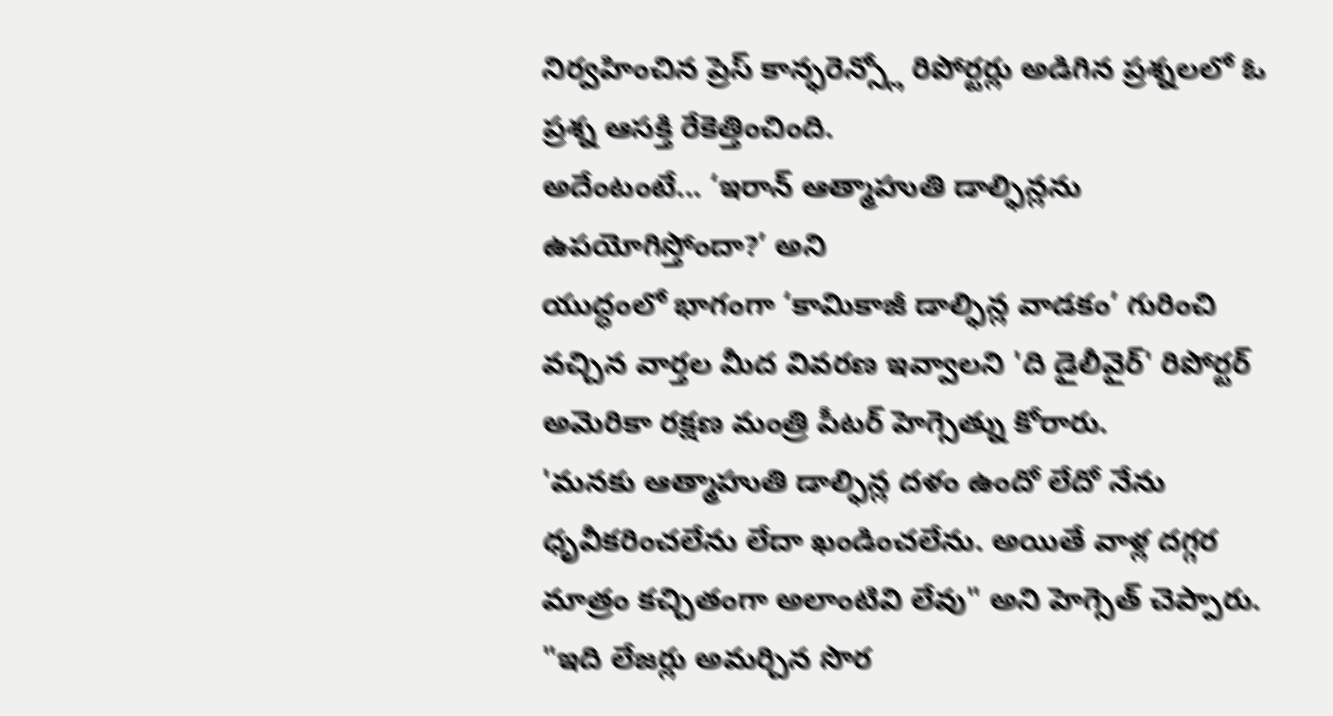నిర్వహించిన ప్రెస్ కాన్ఫరెన్స్లో రిపోర్టర్లు అడిగిన ప్రశ్నలలో ఓ ప్రశ్న ఆసక్తి రేకెత్తించింది.
అదేంటంటే... ‘ఇరాన్ ఆత్మాహుతి డాల్ఫిన్లను ఉపయోగిస్తోందా?’ అని
యుద్ధంలో భాగంగా ‘కామికాజీ డాల్ఫిన్ల వాడకం’ గురించి వచ్చిన వార్తల మీద వివరణ ఇవ్వాలని 'ది డైలీవైర్' రిపోర్టర్ అమెరికా రక్షణ మంత్రి పీటర్ హెగ్సెత్ను కోరారు.
'మనకు ఆత్మాహుతి డాల్ఫిన్ల దళం ఉందో లేదో నేను ధృవీకరించలేను లేదా ఖండించలేను. అయితే వాళ్ల దగ్గర మాత్రం కచ్చితంగా అలాంటివి లేవు" అని హెగ్సెత్ చెప్పారు.
"ఇది లేజర్లు అమర్చిన సొర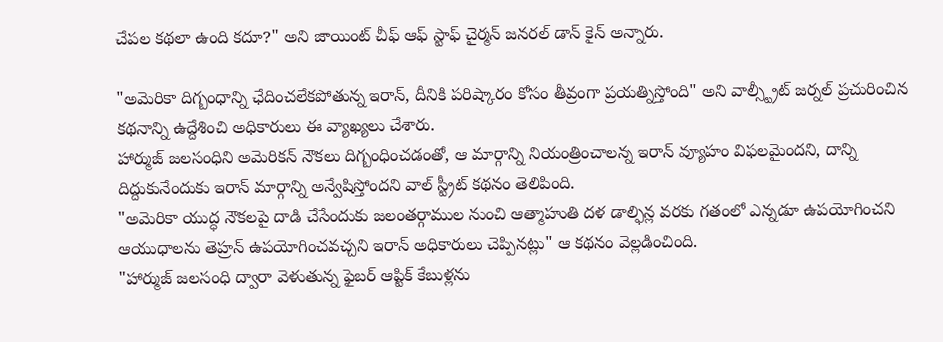చేపల కథలా ఉంది కదూ?" అని జాయింట్ చీఫ్ ఆఫ్ స్టాఫ్ చైర్మన్ జనరల్ డాన్ కైన్ అన్నారు.

"అమెరికా దిగ్బంధాన్ని ఛేదించలేకపోతున్న ఇరాన్, దీనికి పరిష్కారం కోసం తీవ్రంగా ప్రయత్నిస్తోంది" అని వాల్స్ట్రీట్ జర్నల్ ప్రచురించిన కథనాన్ని ఉద్దేశించి అధికారులు ఈ వ్యాఖ్యలు చేశారు.
హార్ముజ్ జలసంధిని అమెరికన్ నౌకలు దిగ్బంధించడంతో, ఆ మార్గాన్ని నియంత్రించాలన్న ఇరాన్ వ్యూహం విఫలమైందని, దాన్ని దిద్దుకునేందుకు ఇరాన్ మార్గాన్ని అన్వేషిస్తోందని వాల్ స్ట్రీట్ కథనం తెలిపింది.
"అమెరికా యుద్ధ నౌకలపై దాడి చేసేందుకు జలంతర్గాముల నుంచి ఆత్మాహుతి దళ డాల్ఫిన్ల వరకు గతంలో ఎన్నడూ ఉపయోగించని ఆయుధాలను తెహ్రన్ ఉపయోగించవచ్చని ఇరాన్ అధికారులు చెప్పినట్లు" ఆ కథనం వెల్లడించింది.
"హార్ముజ్ జలసంధి ద్వారా వెళుతున్న ఫైబర్ ఆప్టిక్ కేబుళ్లను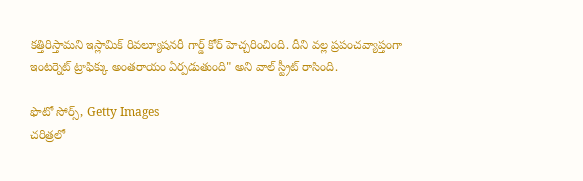కత్తిరిస్తామని ఇస్లామిక్ రివల్యూషనరీ గార్డ్ కోర్ హెచ్చరించింది. దీని వల్ల ప్రపంచవ్యాప్తంగా ఇంటర్నెట్ ట్రాఫిక్కు అంతరాయం ఏర్పడుతుంది" అని వాల్ స్ట్రీట్ రాసింది.

ఫొటో సోర్స్, Getty Images
చరిత్రలో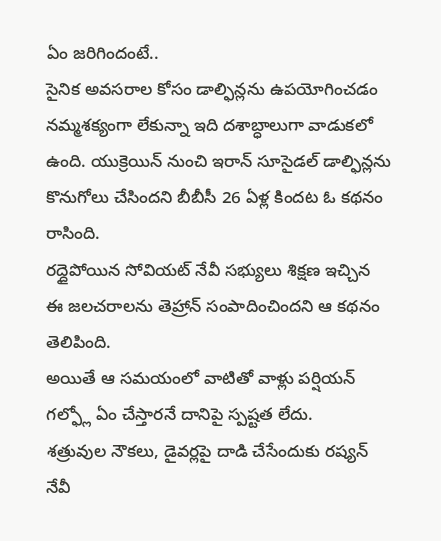ఏం జరిగిందంటే..
సైనిక అవసరాల కోసం డాల్ఫిన్లను ఉపయోగించడం నమ్మశక్యంగా లేకున్నా ఇది దశాబ్ధాలుగా వాడుకలో ఉంది. యుక్రెయిన్ నుంచి ఇరాన్ సూసైడల్ డాల్ఫిన్లను కొనుగోలు చేసిందని బీబీసీ 26 ఏళ్ల కిందట ఓ కథనం రాసింది.
రద్దైపోయిన సోవియట్ నేవీ సభ్యులు శిక్షణ ఇచ్చిన ఈ జలచరాలను తెహ్రాన్ సంపాదించిందని ఆ కథనం తెలిపింది.
అయితే ఆ సమయంలో వాటితో వాళ్లు పర్షియన్ గల్ఫ్లో ఏం చేస్తారనే దానిపై స్పష్టత లేదు.
శత్రువుల నౌకలు, డైవర్లపై దాడి చేసేందుకు రష్యన్ నేవీ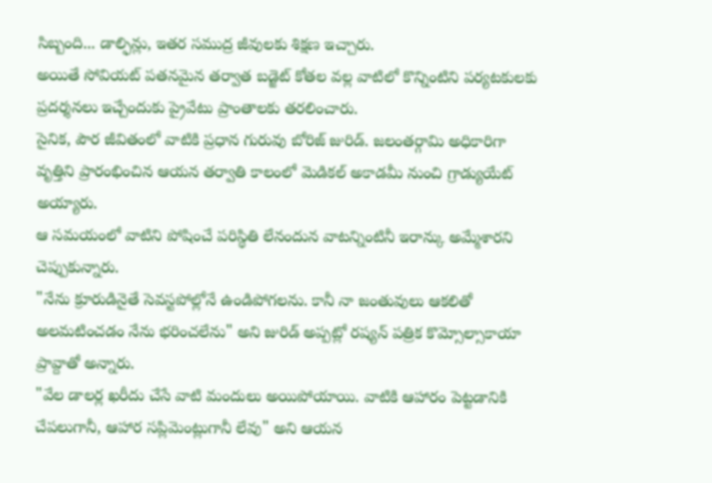సిబ్బంది... డాల్ఫిన్లు, ఇతర సముద్ర జీవులకు శిక్షణ ఇచ్చారు.
అయితే సోవియట్ పతనమైన తర్వాత బడ్జెట్ కోతల వల్ల వాటిలో కొన్నింటిని పర్యటకులకు ప్రదర్శనలు ఇచ్చేందుకు ప్రైవేటు ప్రాంతాలకు తరలించారు.
సైనిక, పౌర జీవితంలో వాటికి ప్రధాన గురువు బోరిజ్ జురిడ్. జలంతర్గామి అధికారిగా వృత్తిని ప్రారంభించిన ఆయన తర్వాతి కాలంలో మెడికల్ అకాడమీ నుంచి గ్రాడ్యుయేట్ అయ్యారు.
ఆ సమయంలో వాటిని పోషించే పరిస్థితి లేనందున వాటన్నింటినీ ఇరాన్కు అమ్మేశారని చెప్పుకున్నారు.
"నేను క్రూరుడినైతే సెవస్టపోల్లోనే ఉండిపోగలను. కానీ నా జంతువులు ఆకలితో అలమటించడం నేను భరించలేను" అని జురిడ్ అప్పట్లో రష్యన్ పత్రిక కొమ్సోల్సాకాయా ప్రావ్దాతో అన్నారు.
"వేల డాలర్ల ఖరీదు చేసే వాటి మందులు అయిపోయాయి. వాటికి ఆహారం పెట్టడానికి చేపలుగానీ, ఆహార సప్లిమెంట్లుగానీ లేవు" అని ఆయన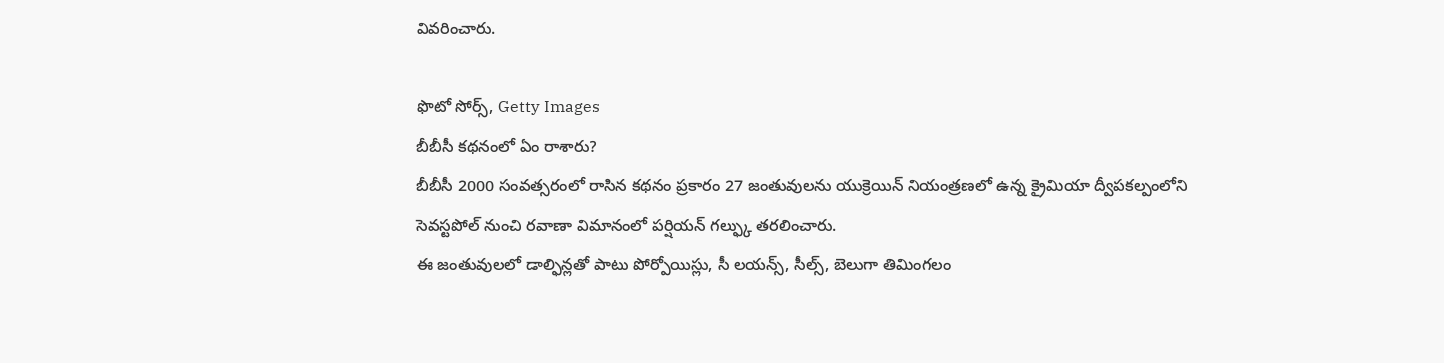వివరించారు.

ఫొటో సోర్స్, Getty Images
బీబీసీ కథనంలో ఏం రాశారు?
బీబీసీ 2000 సంవత్సరంలో రాసిన కథనం ప్రకారం 27 జంతువులను యుక్రెయిన్ నియంత్రణలో ఉన్న క్రైమియా ద్వీపకల్పంలోని సెవస్టపోల్ నుంచి రవాణా విమానంలో పర్షియన్ గల్ఫ్కు తరలించారు.
ఈ జంతువులలో డాల్ఫిన్లతో పాటు పోర్పోయిస్లు, సీ లయన్స్, సీల్స్, బెలుగా తిమింగలం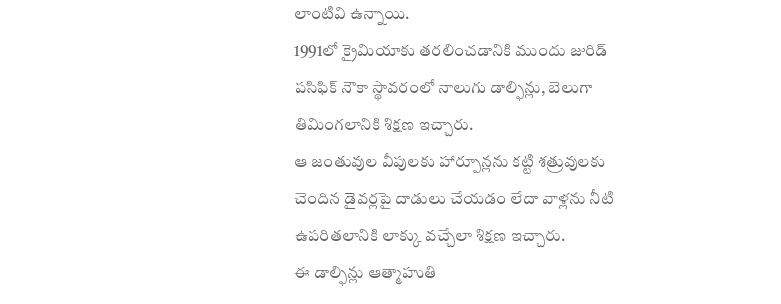లాంటివి ఉన్నాయి.
1991లో క్రైమియాకు తరలించడానికి ముందు జురిడ్ పసిఫిక్ నౌకా స్థావరంలో నాలుగు డాల్ఫిన్లు, బెలుగా తిమింగలానికి శిక్షణ ఇచ్చారు.
ఆ జంతువుల వీపులకు హార్పూన్లను కట్టి శత్రువులకు చెందిన డైవర్లపై దాడులు చేయడం లేదా వాళ్లను నీటి ఉపరితలానికి లాక్కు వచ్చేలా శిక్షణ ఇచ్చారు.
ఈ డాల్ఫిన్లు ఆత్మాహుతి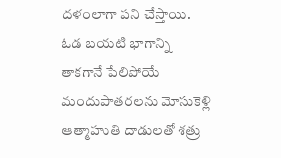దళంలాగా పని చేస్తాయి. ఓడ బయటి భాగాన్ని తాకగానే పేలిపోయే మందుపాతరలను మోసుకెళ్లి ఆత్మాహుతి దాడులతో శత్రు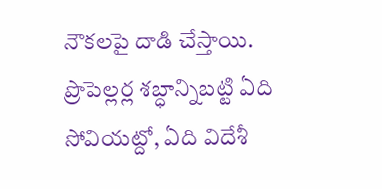నౌకలపై దాడి చేస్తాయి.
ప్రొపెల్లర్ల శబ్ధాన్నిబట్టి ఏది సోవియట్దో, ఏది విదేశీ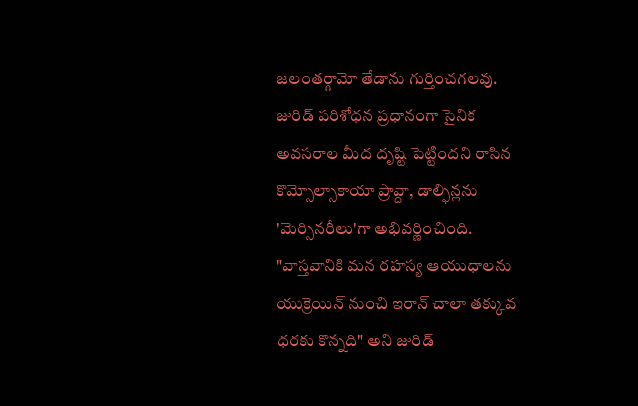జలంతర్గామో తేడాను గుర్తించగలవు.
జురిడ్ పరిశోధన ప్రధానంగా సైనిక అవసరాల మీద దృష్టి పెట్టిందని రాసిన కొమ్సోల్సాకాయా ప్రావ్దా, డాల్ఫిన్లను 'మెర్సినరీలు'గా అభివర్ణించింది.
"వాస్తవానికి మన రహస్య ఆయుధాలను యుక్రెయిన్ నుంచి ఇరాన్ చాలా తక్కువ ధరకు కొన్నది" అని జురిడ్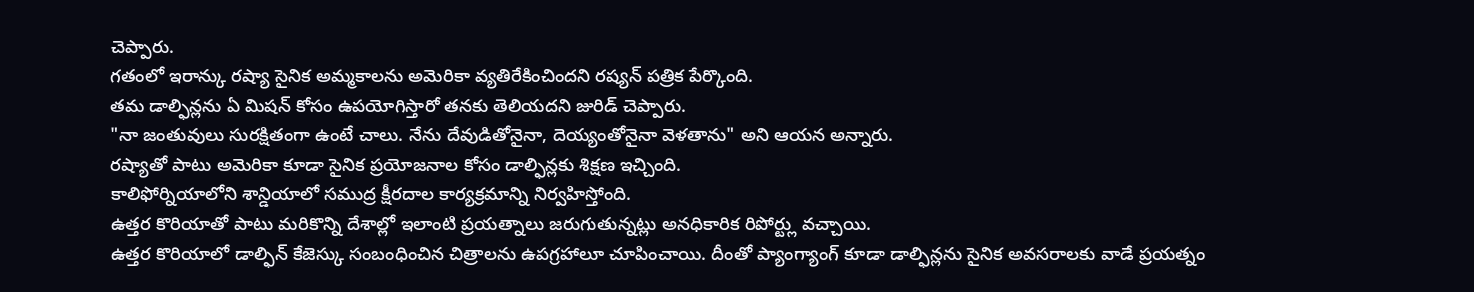చెప్పారు.
గతంలో ఇరాన్కు రష్యా సైనిక అమ్మకాలను అమెరికా వ్యతిరేకించిందని రష్యన్ పత్రిక పేర్కొంది.
తమ డాల్ఫిన్లను ఏ మిషన్ కోసం ఉపయోగిస్తారో తనకు తెలియదని జురిడ్ చెప్పారు.
"నా జంతువులు సురక్షితంగా ఉంటే చాలు. నేను దేవుడితోనైనా, దెయ్యంతోనైనా వెళతాను" అని ఆయన అన్నారు.
రష్యాతో పాటు అమెరికా కూడా సైనిక ప్రయోజనాల కోసం డాల్ఫిన్లకు శిక్షణ ఇచ్చింది.
కాలిఫోర్నియాలోని శాన్డియాలో సముద్ర క్షీరదాల కార్యక్రమాన్ని నిర్వహిస్తోంది.
ఉత్తర కొరియాతో పాటు మరికొన్ని దేశాల్లో ఇలాంటి ప్రయత్నాలు జరుగుతున్నట్లు అనధికారిక రిపోర్ట్లు వచ్చాయి.
ఉత్తర కొరియాలో డాల్ఫిన్ కేజెస్కు సంబంధించిన చిత్రాలను ఉపగ్రహాలూ చూపించాయి. దీంతో ప్యాంగ్యాంగ్ కూడా డాల్ఫిన్లను సైనిక అవసరాలకు వాడే ప్రయత్నం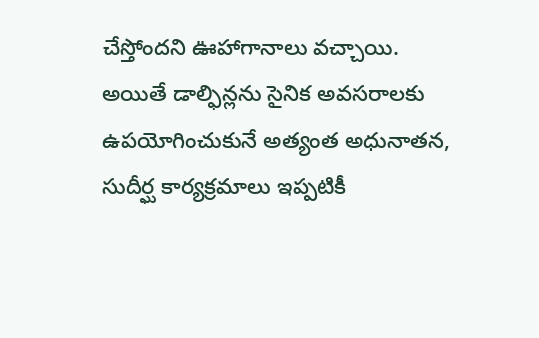చేస్తోందని ఊహాగానాలు వచ్చాయి.
అయితే డాల్ఫిన్లను సైనిక అవసరాలకు ఉపయోగించుకునే అత్యంత అధునాతన, సుదీర్ఘ కార్యక్రమాలు ఇప్పటికీ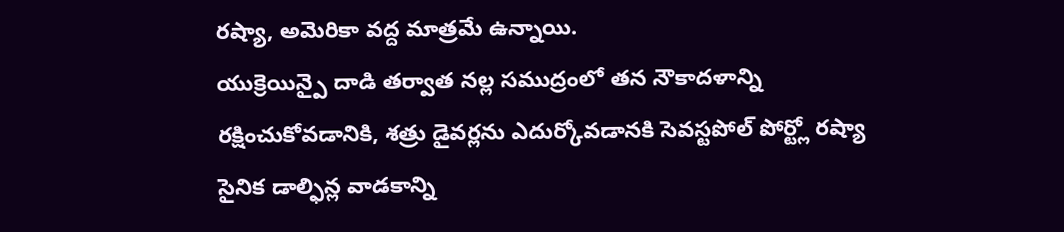రష్యా, అమెరికా వద్ద మాత్రమే ఉన్నాయి.
యుక్రెయిన్పై దాడి తర్వాత నల్ల సముద్రంలో తన నౌకాదళాన్ని రక్షించుకోవడానికి, శత్రు డైవర్లను ఎదుర్కోవడానకి సెవస్టపోల్ పోర్ట్లో రష్యా సైనిక డాల్ఫిన్ల వాడకాన్ని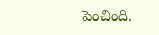పెంచింది.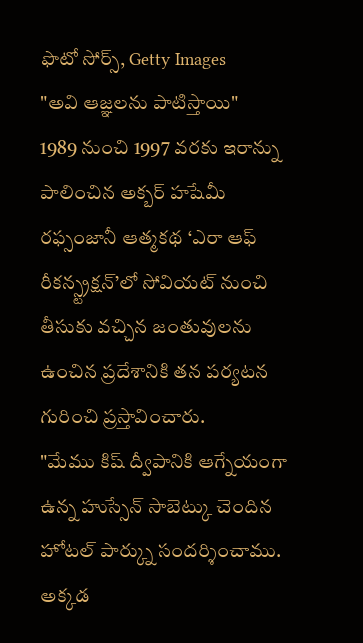ఫొటో సోర్స్, Getty Images
"అవి ఆజ్ఞలను పాటిస్తాయి"
1989 నుంచి 1997 వరకు ఇరాన్ను పాలించిన అక్బర్ హషేమీ రఫ్సంజానీ ఆత్మకథ ‘ఎరా ఆఫ్ రీకన్స్ట్రక్షన్’లో సోవియట్ నుంచి తీసుకు వచ్చిన జంతువులను ఉంచిన ప్రదేశానికి తన పర్యటన గురించి ప్రస్తావించారు.
"మేము కిష్ ద్వీపానికి ఆగ్నేయంగా ఉన్న హుస్సేన్ సాబెట్కు చెందిన హోటల్ పార్క్ను సందర్శించాము. అక్కడ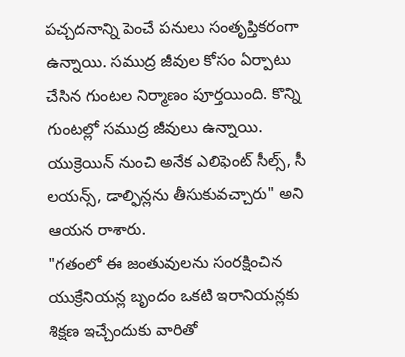పచ్చదనాన్ని పెంచే పనులు సంతృప్తికరంగా ఉన్నాయి. సముద్ర జీవుల కోసం ఏర్పాటు చేసిన గుంటల నిర్మాణం పూర్తయింది. కొన్ని గుంటల్లో సముద్ర జీవులు ఉన్నాయి. యుక్రెయిన్ నుంచి అనేక ఎలిఫెంట్ సీల్స్, సీ లయన్స్, డాల్ఫిన్లను తీసుకువచ్చారు" అని ఆయన రాశారు.
"గతంలో ఈ జంతువులను సంరక్షించిన యుక్రేనియన్ల బృందం ఒకటి ఇరానియన్లకు శిక్షణ ఇచ్చేందుకు వారితో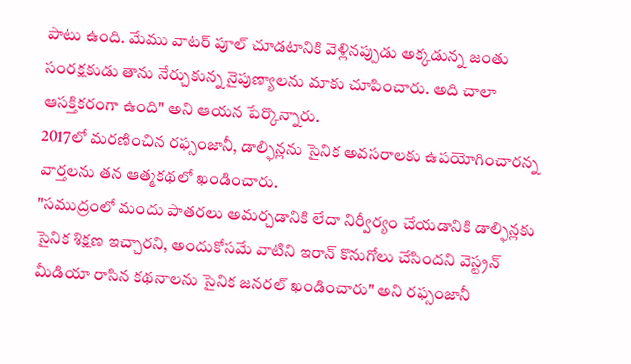పాటు ఉంది. మేము వాటర్ పూల్ చూడటానికి వెళ్లినప్పుడు అక్కడున్న జంతు సంరక్షకుడు తాను నేర్చుకున్న నైపుణ్యాలను మాకు చూపించారు. అది చాలా ఆసక్తికరంగా ఉంది" అని ఆయన పేర్కొన్నారు.
2017లో మరణించిన రఫ్సంజానీ, డాల్ఫిన్లను సైనిక అవసరాలకు ఉపయోగించారన్న వార్తలను తన ఆత్మకథలో ఖండించారు.
"సముద్రంలో మందు పాతరలు అమర్చడానికి లేదా నిర్వీర్యం చేయడానికి డాల్ఫిన్లకు సైనిక శిక్షణ ఇచ్చారని, అందుకోసమే వాటిని ఇరాన్ కొనుగోలు చేసిందని వెస్ట్రన్ మీడియా రాసిన కథనాలను సైనిక జనరల్ ఖండించారు" అని రఫ్సంజానీ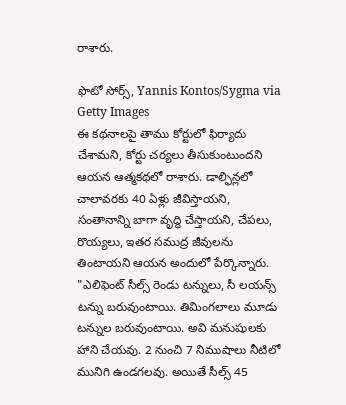రాశారు.

ఫొటో సోర్స్, Yannis Kontos/Sygma via Getty Images
ఈ కథనాలపై తాము కోర్టులో ఫిర్యాదు చేశామని, కోర్టు చర్యలు తీసుకుంటుందని ఆయన ఆత్మకథలో రాశారు. డాల్ఫిన్లలో చాలావరకు 40 ఏళ్లు జీవిస్తాయని, సంతానాన్ని బాగా వృద్ధి చేస్తాయని, చేపలు, రొయ్యలు, ఇతర సముద్ర జీవులను తింటాయని ఆయన అందులో పేర్కొన్నారు.
"ఎలిఫెంట్ సీల్స్ రెండు టన్నులు, సీ లయన్స్ టన్ను బరువుంటాయి. తిమింగలాలు మూడు టన్నుల బరువుంటాయి. అవి మనుషులకు హాని చేయవు. 2 నుంచి 7 నిముషాలు నీటిలో మునిగి ఉండగలవు. అయితే సీల్స్ 45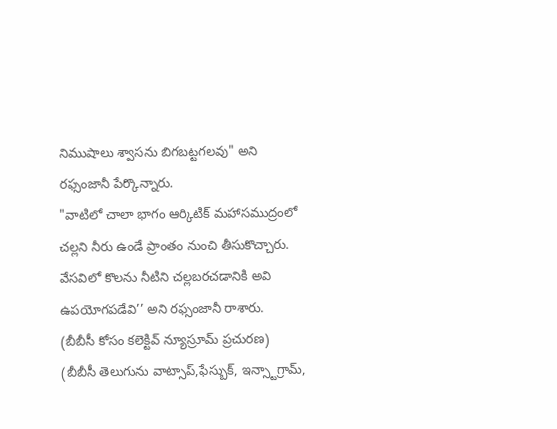నిముషాలు శ్వాసను బిగబట్టగలవు" అని రఫ్సంజానీ పేర్కొన్నారు.
"వాటిలో చాలా భాగం ఆర్కిటిక్ మహాసముద్రంలో చల్లని నీరు ఉండే ప్రాంతం నుంచి తీసుకొచ్చారు. వేసవిలో కొలను నీటిని చల్లబరచడానికి అవి ఉపయోగపడేవి’’ అని రఫ్సంజానీ రాశారు.
(బీబీసీ కోసం కలెక్టివ్ న్యూస్రూమ్ ప్రచురణ)
(బీబీసీ తెలుగును వాట్సాప్,ఫేస్బుక్, ఇన్స్టాగ్రామ్,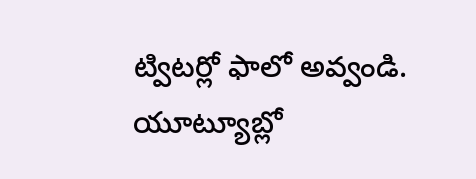ట్విటర్లో ఫాలో అవ్వండి. యూట్యూబ్లో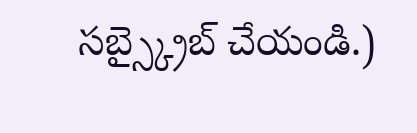సబ్స్క్రైబ్ చేయండి.)